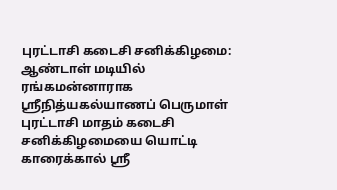புரட்டாசி கடைசி சனிக்கிழமை: ஆண்டாள் மடியில் ரங்கமன்னாராக ஸ்ரீநித்யகல்யாணப் பெருமாள்
புரட்டாசி மாதம் கடைசி சனிக்கிழமையை யொட்டி காரைக்கால் ஸ்ரீ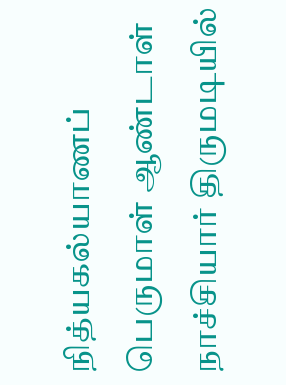நித்யகல்யாணப் பெருமாள் ஆண்டாள் நாச்சியார் திருமடியில்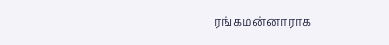ரங்கமன்னாராக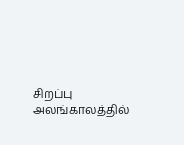சிறப்பு அலங்காலத்தில்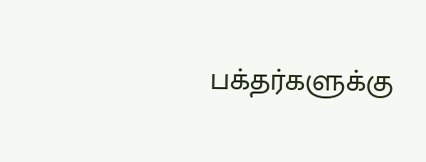பக்தர்களுக்கு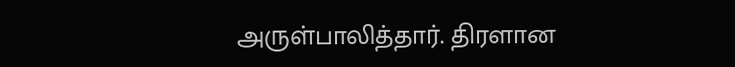அருள்பாலித்தார். திரளான